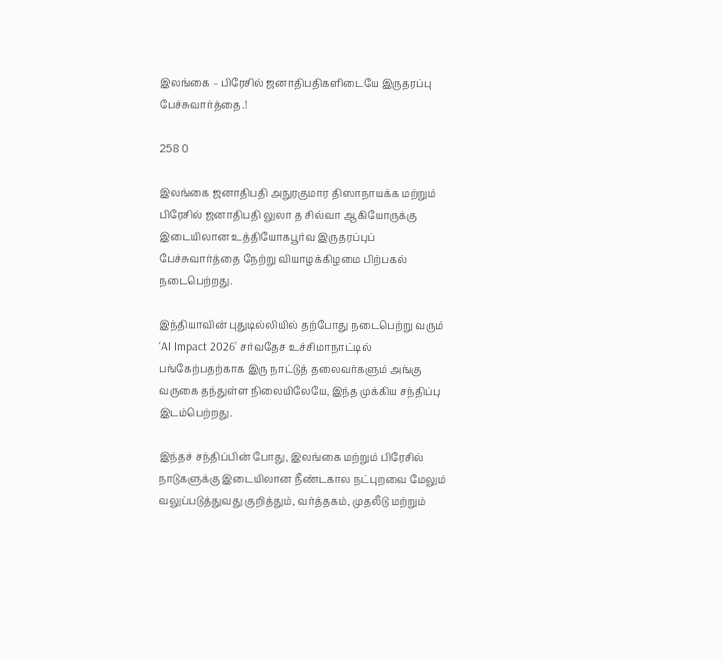இலங்கை – பிரேசில் ஜனாதிபதிகளிடையே இருதரப்பு பேச்சுவார்த்தை.!

258 0

இலங்கை ஜனாதிபதி அநுரகுமார திஸாநாயக்க மற்றும் பிரேசில் ஜனாதிபதி லுலா த சில்வா ஆகியோருக்கு இடையிலான உத்தியோகபூர்வ இருதரப்புப் பேச்சுவார்த்தை நேற்று வியாழக்கிழமை பிற்பகல் நடைபெற்றது.

இந்தியாவின் புதுடில்லியில் தற்போது நடைபெற்று வரும் ‘AI Impact 2026’ சர்வதேச உச்சிமாநாட்டில் பங்கேற்பதற்காக இரு நாட்டுத் தலைவர்களும் அங்கு வருகை தந்துள்ள நிலையிலேயே, இந்த முக்கிய சந்திப்பு இடம்பெற்றது.

இந்தச் சந்திப்பின் போது, இலங்கை மற்றும் பிரேசில் நாடுகளுக்கு இடையிலான நீண்டகால நட்புறவை மேலும் வலுப்படுத்துவது குறித்தும், வர்த்தகம், முதலீடு மற்றும்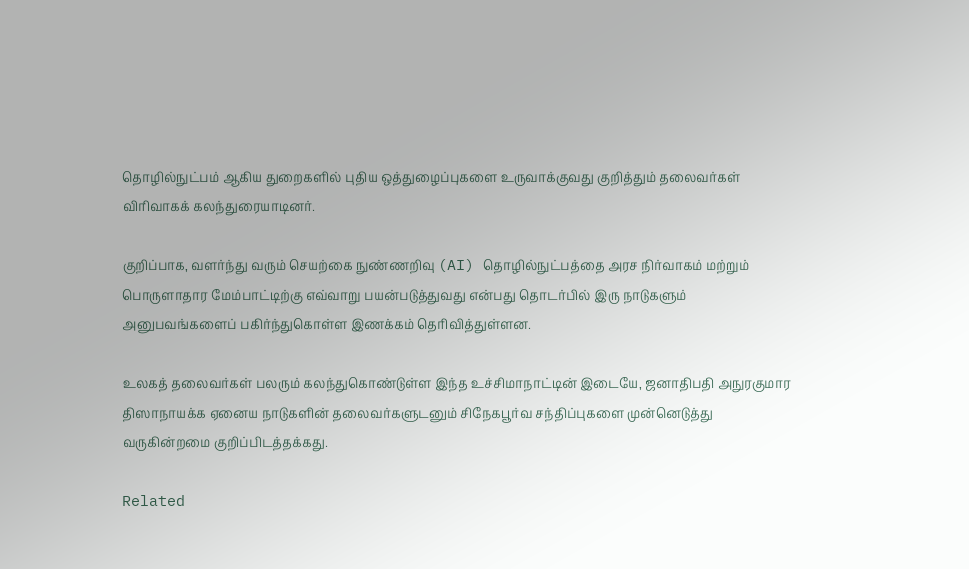தொழில்நுட்பம் ஆகிய துறைகளில் புதிய ஒத்துழைப்புகளை உருவாக்குவது குறித்தும் தலைவர்கள் விரிவாகக் கலந்துரையாடினர்.

குறிப்பாக, வளர்ந்து வரும் செயற்கை நுண்ணறிவு (AI) தொழில்நுட்பத்தை அரச நிர்வாகம் மற்றும் பொருளாதார மேம்பாட்டிற்கு எவ்வாறு பயன்படுத்துவது என்பது தொடர்பில் இரு நாடுகளும் அனுபவங்களைப் பகிர்ந்துகொள்ள இணக்கம் தெரிவித்துள்ளன.

உலகத் தலைவர்கள் பலரும் கலந்துகொண்டுள்ள இந்த உச்சிமாநாட்டின் இடையே, ஜனாதிபதி அநுரகுமார திஸாநாயக்க ஏனைய நாடுகளின் தலைவர்களுடனும் சிநேகபூர்வ சந்திப்புகளை முன்னெடுத்து வருகின்றமை குறிப்பிடத்தக்கது.

Related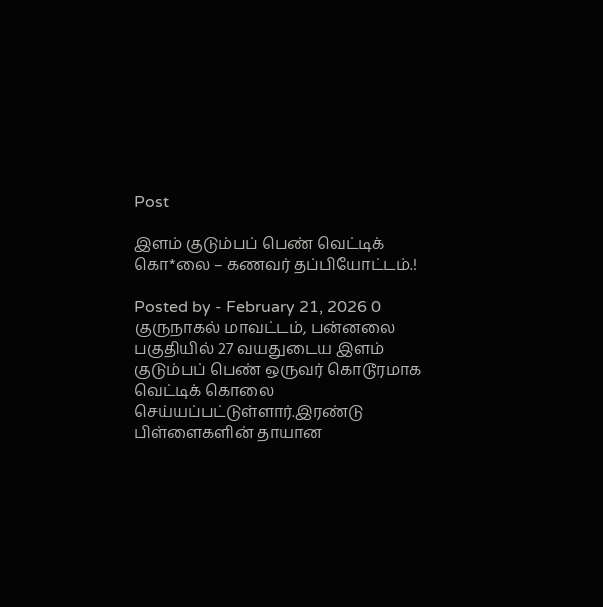Post

இளம் குடும்பப் பெண் வெட்டிக் கொ*லை – கணவர் தப்பியோட்டம்.!

Posted by - February 21, 2026 0
குருநாகல் மாவட்டம், பன்னலை பகுதியில் 27 வயதுடைய இளம் குடும்பப் பெண் ஒருவர் கொடூரமாக வெட்டிக் கொலை செய்யப்பட்டுள்ளார்.இரண்டு பிள்ளைகளின் தாயான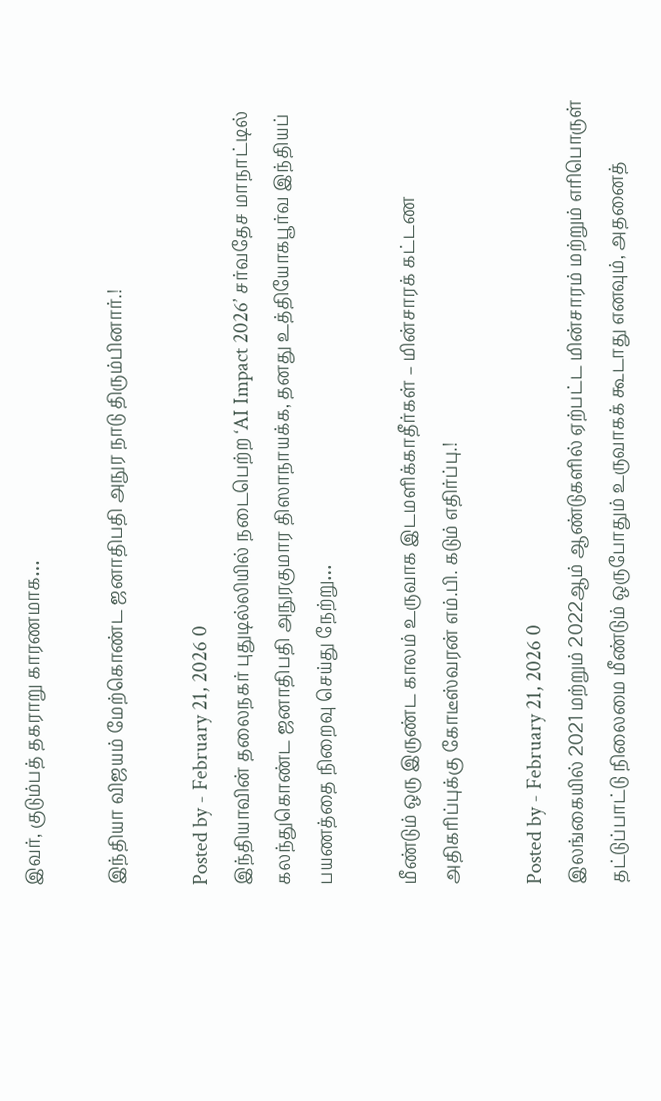இவர், குடும்பத் தகராறு காரணமாக…

இந்தியா விஜயம் மேற்கொண்ட ஜனாதிபதி அநுர நாடு திரும்பினார்.!

Posted by - February 21, 2026 0
இந்தியாவின் தலைநகர் புதுடில்லியில் நடைபெற்ற ‘AI Impact 2026’ சர்வதேச மாநாட்டில் கலந்துகொண்ட ஜனாதிபதி அநுரகுமார திஸாநாயக்க, தனது உத்தியோகபூர்வ இந்தியப் பயணத்தை நிறைவு செய்து நேற்று…

மீண்டும் ஒரு இருண்ட காலம் உருவாக இடமளிக்காதீர்கள் – மின்சாரக் கட்டண அதிகரிப்புக்கு கோடீஸ்வரன் எம்.பி. கடும் எதிர்ப்பு.!

Posted by - February 21, 2026 0
இலங்கையில் 2021 மற்றும் 2022ஆம் ஆண்டுகளில் ஏற்பட்ட மின்சாரம் மற்றும் எரிபொருள் தட்டுப்பாட்டு நிலைமை மீண்டும் ஒருபோதும் உருவாகக் கூடாது எனவும், அதனைத்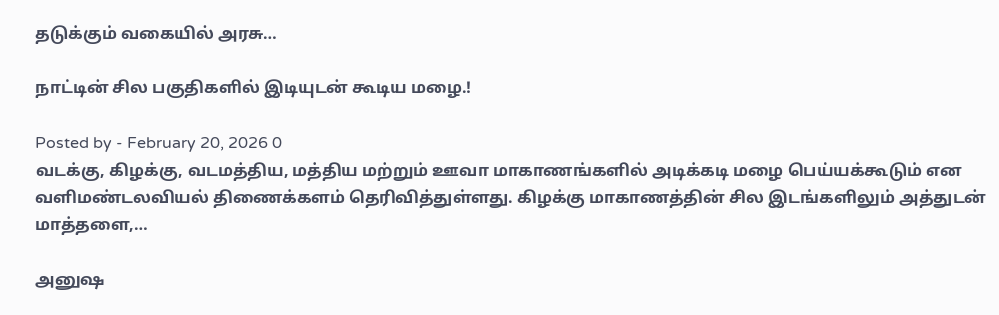தடுக்கும் வகையில் அரசு…

நாட்டின் சில பகுதிகளில் இடியுடன் கூடிய மழை.!

Posted by - February 20, 2026 0
வடக்கு, கிழக்கு, வடமத்திய, மத்திய மற்றும் ஊவா மாகாணங்களில் அடிக்கடி மழை பெய்யக்கூடும் என வளிமண்டலவியல் திணைக்களம் தெரிவித்துள்ளது. கிழக்கு மாகாணத்தின் சில இடங்களிலும் அத்துடன் மாத்தளை,…

அனுஷ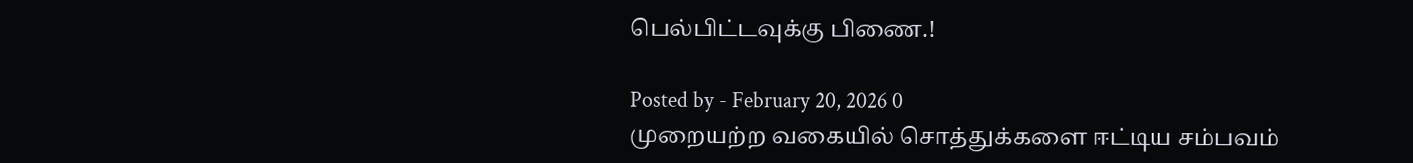பெல்பிட்டவுக்கு பிணை.!

Posted by - February 20, 2026 0
முறையற்ற வகையில் சொத்துக்களை ஈட்டிய சம்பவம்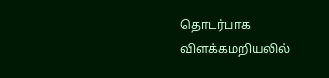தொடர்பாக விளக்கமறியலில்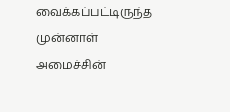வைக்கப்பட்டிருந்த முன்னாள் அமைச்சின்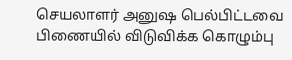செயலாளர் அனுஷ பெல்பிட்டவை பிணையில் விடுவிக்க கொழும்பு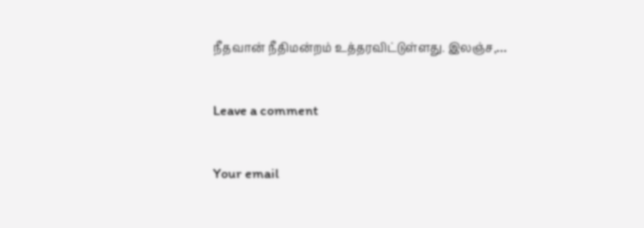நீதவான் நீதிமன்றம் உத்தரவிட்டுள்ளது. இலஞ்ச,…

Leave a comment

Your email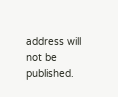address will not be published.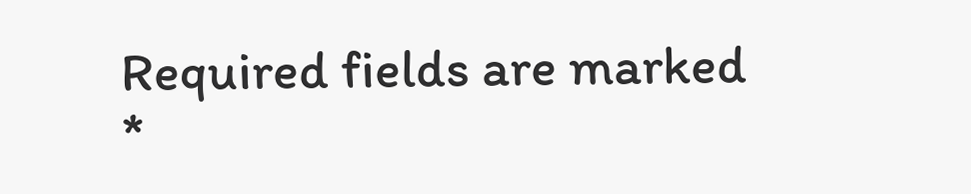Required fields are marked *